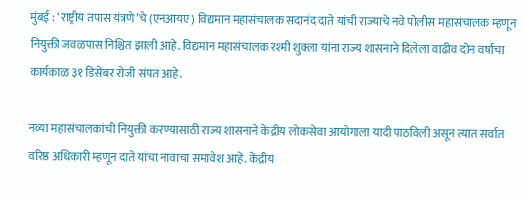मुंबई : ‘राष्ट्रीय तपास यंत्रणे’चे (एनआयए) विद्यमान महासंचालक सदानंद दाते यांची राज्याचे नवे पोलीस महासंचालक म्हणून नियुक्ती जवळपास निश्चित झाली आहे. विद्यमान महासंचालक रश्मी शुक्ला यांना राज्य शासनाने दिलेला वाढीव दोन वर्षांचा कार्यकाळ ३१ डिसेंबर रोजी संपत आहे.

नव्या महासंचालकांची नियुक्ती करण्यासाठी राज्य शासनाने केंद्रीय लोकसेवा आयोगाला यादी पाठविली असून त्यात सर्वात वरिष्ठ अधिकारी म्हणून दाते यांचा नावाचा समावेश आहे. केंद्रीय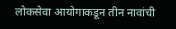लोकसेवा आयोगाकडून तीन नावांची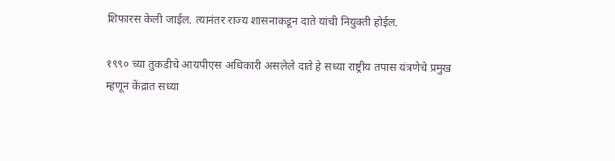शिफारस केली जाईल. त्यानंतर राज्य शासनाकडून दाते यांची नियुक्ती होईल.

१९९० च्या तुकडीचे आयपीएस अधिकारी असलेले दाते हे सध्या राष्ट्रीय तपास यंत्रणेचे प्रमुख म्हणून केंद्रात सध्या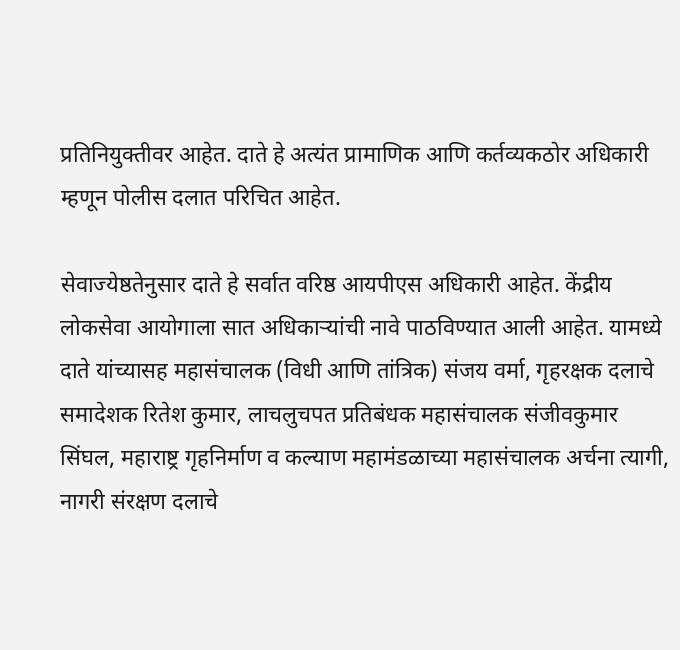प्रतिनियुक्तीवर आहेत. दाते हे अत्यंत प्रामाणिक आणि कर्तव्यकठोर अधिकारी म्हणून पोलीस दलात परिचित आहेत.

सेवाज्येष्ठतेनुसार दाते हे सर्वात वरिष्ठ आयपीएस अधिकारी आहेत. केंद्रीय लोकसेवा आयोगाला सात अधिकाऱ्यांची नावे पाठविण्यात आली आहेत. यामध्ये दाते यांच्यासह महासंचालक (विधी आणि तांत्रिक) संजय वर्मा, गृहरक्षक दलाचे समादेशक रितेश कुमार, लाचलुचपत प्रतिबंधक महासंचालक संजीवकुमार सिंघल, महाराष्ट्र गृहनिर्माण व कल्याण महामंडळाच्या महासंचालक अर्चना त्यागी, नागरी संरक्षण दलाचे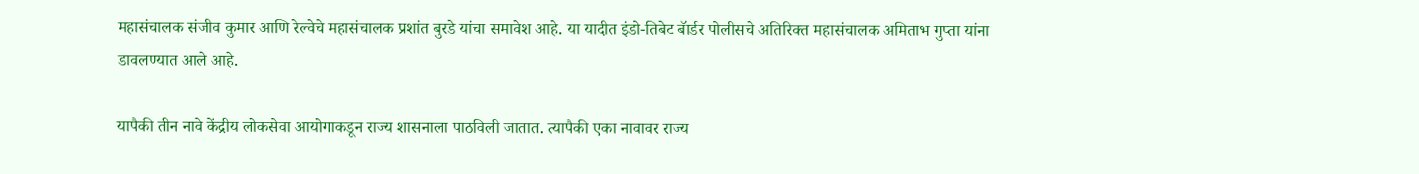महासंचालक संजीव कुमार आणि रेल्वेचे महासंचालक प्रशांत बुरडे यांचा समावेश आहे. या यादीत इंडो-तिबेट बॅार्डर पोलीसचे अतिरिक्त महासंचालक अमिताभ गुप्ता यांना डावलण्यात आले आहे.

यापैकी तीन नावे केंद्रीय लोकसेवा आयोगाकडून राज्य शासनाला पाठविली जातात. त्यापैकी एका नावावर राज्य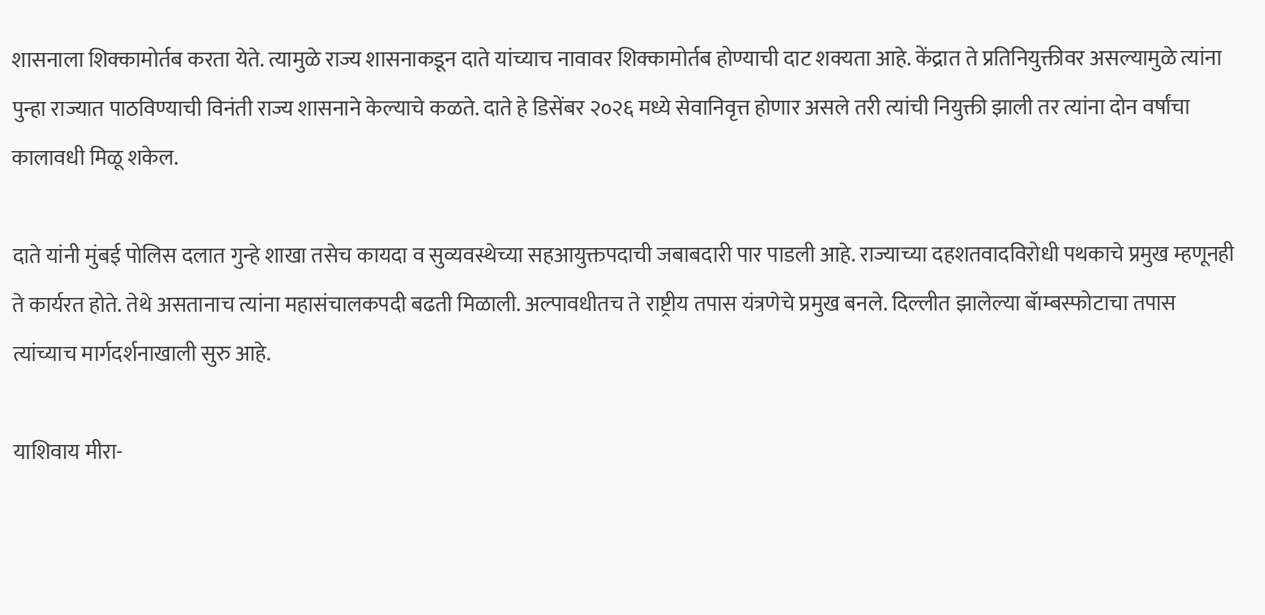शासनाला शिक्कामोर्तब करता येते. त्यामुळे राज्य शासनाकडून दाते यांच्याच नावावर शिक्कामोर्तब होण्याची दाट शक्यता आहे. केंद्रात ते प्रतिनियुक्तीवर असल्यामुळे त्यांना पुन्हा राज्यात पाठविण्याची विनंती राज्य शासनाने केल्याचे कळते. दाते हे डिसेंबर २०२६ मध्ये सेवानिवृत्त होणार असले तरी त्यांची नियुक्ती झाली तर त्यांना दोन वर्षांचा कालावधी मिळू शकेल.

दाते यांनी मुंबई पोलिस दलात गुन्हे शाखा तसेच कायदा व सुव्यवस्थेच्या सहआयुक्तपदाची जबाबदारी पार पाडली आहे. राज्याच्या दहशतवादविरोधी पथकाचे प्रमुख म्हणूनही ते कार्यरत होते. तेथे असतानाच त्यांना महासंचालकपदी बढती मिळाली. अल्पावधीतच ते राष्ट्रीय तपास यंत्रणेचे प्रमुख बनले. दिल्लीत झालेल्या बॅाम्बस्फोटाचा तपास त्यांच्याच मार्गदर्शनाखाली सुरु आहे.

याशिवाय मीरा-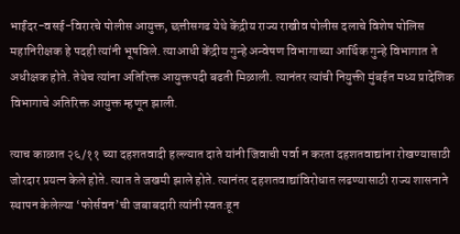भाईंदर-वसई-विरारचे पोलीस आयुक्त, छत्तीसगढ येथे केंद्रीय राज्य राखीव पोलीस दलाचे विशेष पोलिस महानिरीक्षक हे पदही त्यांनी भूषविले. त्याआधी केंद्रीय गुन्हे अन्वेषण विभागाच्या आर्थिक गुन्हे विभागात ते अधीक्षक होते. तेथेच त्यांना अतिरिक्त आयुक्तपदी बढती मिळाली. त्यानंतर त्यांची नियुक्ती मुंबईत मध्य प्रादेशिक विभागाचे अतिरिक्त आयुक्त म्हणून झाली.

त्याच काळात २६/११ च्या दहशतवादी हल्ल्यात दाते यांनी जिवाची पर्वा न करता दहशतवाद्यांना रोखण्यासाठी जोरदार प्रयत्न केले होते. त्यात ते जखमी झाले होते. त्यानंतर दहशतवाद्यांविरोधात लढण्यासाठी राज्य शासनाने स्थापन केलेल्या ‘फोर्सवन’ची जबाबदारी त्यांनी स्वत:हून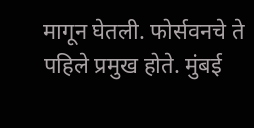मागून घेतली. फोर्सवनचे ते पहिले प्रमुख होते. मुंबई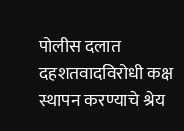पोलीस दलात दहशतवादविरोधी कक्ष स्थापन करण्याचे श्रेय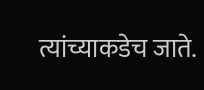त्यांच्याकडेच जाते.